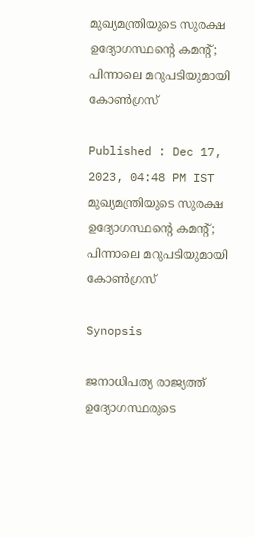മുഖ്യമന്ത്രിയുടെ സുരക്ഷ ഉദ്യോഗസ്ഥന്റെ കമന്റ്; പിന്നാലെ മറുപടിയുമായി കോണ്‍ഗ്രസ്

Published : Dec 17, 2023, 04:48 PM IST
മുഖ്യമന്ത്രിയുടെ സുരക്ഷ ഉദ്യോഗസ്ഥന്റെ കമന്റ്; പിന്നാലെ മറുപടിയുമായി കോണ്‍ഗ്രസ്

Synopsis

ജനാധിപത്യ രാജ്യത്ത് ഉദ്യോഗസ്ഥരുടെ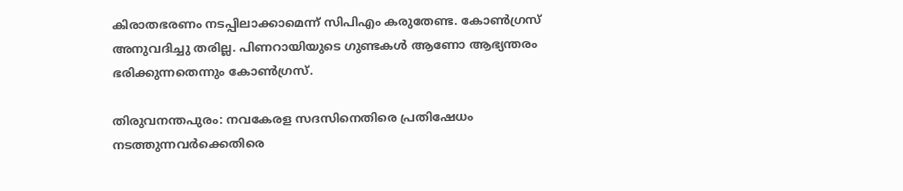കിരാതഭരണം നടപ്പിലാക്കാമെന്ന് സിപിഎം കരുതേണ്ട. കോണ്‍ഗ്രസ് അനുവദിച്ചു തരില്ല. പിണറായിയുടെ ഗുണ്ടകള്‍ ആണോ ആഭ്യന്തരം ഭരിക്കുന്നതെന്നും കോണ്‍ഗ്രസ്.

തിരുവനന്തപുരം: നവകേരള സദസിനെതിരെ പ്രതിഷേധം നടത്തുന്നവര്‍ക്കെതിരെ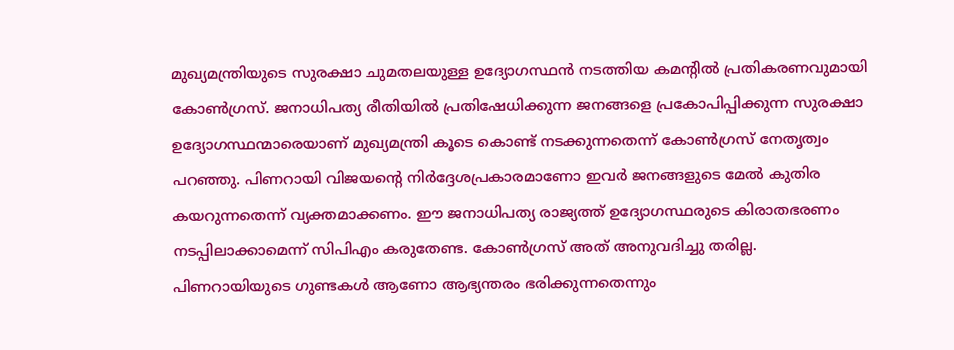മുഖ്യമന്ത്രിയുടെ സുരക്ഷാ ചുമതലയുള്ള ഉദ്യോഗസ്ഥന്‍ നടത്തിയ കമന്റില്‍ പ്രതികരണവുമായി കോണ്‍ഗ്രസ്. ജനാധിപത്യ രീതിയില്‍ പ്രതിഷേധിക്കുന്ന ജനങ്ങളെ പ്രകോപിപ്പിക്കുന്ന സുരക്ഷാ ഉദ്യോഗസ്ഥന്മാരെയാണ് മുഖ്യമന്ത്രി കൂടെ കൊണ്ട് നടക്കുന്നതെന്ന് കോണ്‍ഗ്രസ് നേതൃത്വം പറഞ്ഞു. പിണറായി വിജയന്റെ നിര്‍ദ്ദേശപ്രകാരമാണോ ഇവര്‍ ജനങ്ങളുടെ മേല്‍ കുതിര കയറുന്നതെന്ന് വ്യക്തമാക്കണം. ഈ ജനാധിപത്യ രാജ്യത്ത് ഉദ്യോഗസ്ഥരുടെ കിരാതഭരണം നടപ്പിലാക്കാമെന്ന് സിപിഎം കരുതേണ്ട. കോണ്‍ഗ്രസ് അത് അനുവദിച്ചു തരില്ല. പിണറായിയുടെ ഗുണ്ടകള്‍ ആണോ ആഭ്യന്തരം ഭരിക്കുന്നതെന്നും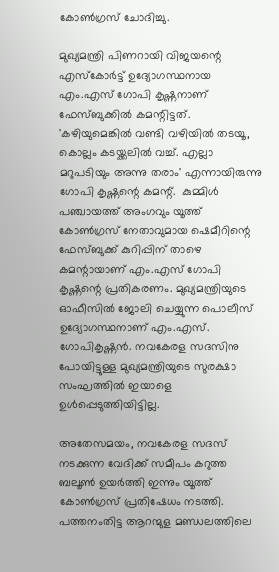കോണ്‍ഗ്രസ് ചോദിച്ചു.

മുഖ്യമന്ത്രി പിണറായി വിജയന്റെ എസ്‌കോര്‍ട്ട് ഉദ്യോഗസ്ഥനായ എം.എസ് ഗോപി കൃഷ്ണനാണ് ഫേസ്ബുക്കില്‍ കമന്റിട്ടത്. 'കഴിയുമെങ്കില്‍ വണ്ടി വഴിയില്‍ തടയൂ, കൊല്ലം കടയ്ക്കലില്‍ വച്ച്. എല്ലാ മറുപടിയും അന്നു തരാം' എന്നായിരുന്നു ഗോപി കൃഷ്ണന്റെ കമന്റ്.  കുമ്മിള്‍ പഞ്ചായത്ത് അംഗവും യൂത്ത് കോണ്‍ഗ്രസ് നേതാവുമായ ഷെമീറിന്റെ ഫേസ്ബുക്ക് കുറിപ്പിന് താഴെ കമന്റായാണ് എം.എസ് ഗോപി കൃഷ്ണന്റെ പ്രതികരണം. മുഖ്യമന്ത്രിയുടെ ഓഫീസില്‍ ജോലി ചെയ്യുന്ന പൊലീസ് ഉദ്യോഗസ്ഥനാണ് എം.എസ്. ഗോപികൃഷ്ണന്‍. നവകേരള സദസിനു പോയിട്ടുള്ള മുഖ്യമന്ത്രിയുടെ സുരക്ഷാ സംഘത്തില്‍ ഇയാളെ ഉള്‍പ്പെടുത്തിയിട്ടില്ല.

അതേസമയം, നവകേരള സദസ് നടക്കുന്ന വേദിക്ക് സമീപം കറുത്ത ബലൂണ്‍ ഉയര്‍ത്തി ഇന്നും യൂത്ത് കോണ്‍ഗ്രസ് പ്രതിഷേധം നടത്തി. പത്തനംതിട്ട ആറന്മുള മണ്ഡലത്തിലെ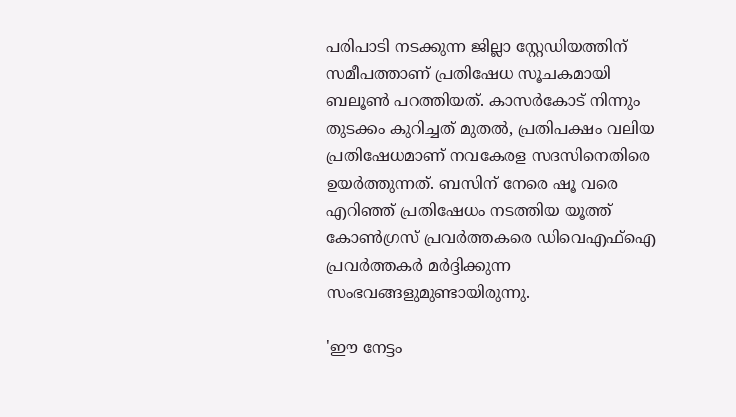പരിപാടി നടക്കുന്ന ജില്ലാ സ്റ്റേഡിയത്തിന് സമീപത്താണ് പ്രതിഷേധ സൂചകമായി ബലൂണ്‍ പറത്തിയത്. കാസര്‍കോട് നിന്നും തുടക്കം കുറിച്ചത് മുതല്‍, പ്രതിപക്ഷം വലിയ പ്രതിഷേധമാണ് നവകേരള സദസിനെതിരെ ഉയര്‍ത്തുന്നത്. ബസിന് നേരെ ഷൂ വരെ എറിഞ്ഞ് പ്രതിഷേധം നടത്തിയ യൂത്ത് കോൺഗ്രസ് പ്രവർത്തകരെ ഡിവെഎഫ്ഐ പ്രവർത്തകർ മർദ്ദിക്കുന്ന സംഭവങ്ങളുമുണ്ടായിരുന്നു.

'ഈ നേട്ടം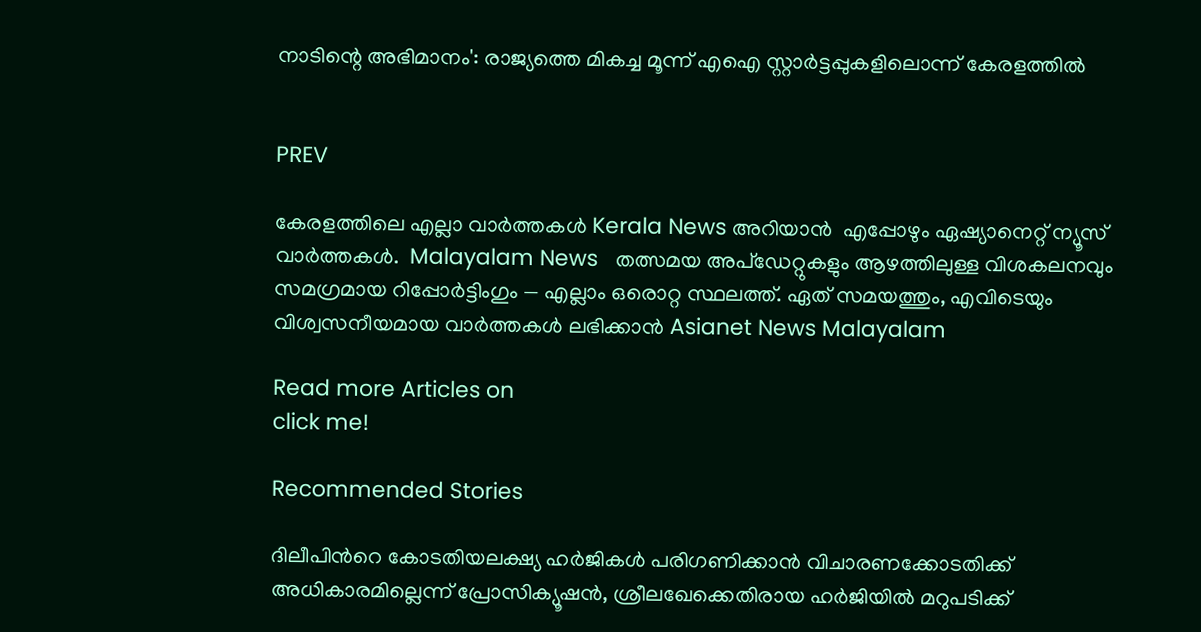നാടിന്റെ അഭിമാനം': രാജ്യത്തെ മികച്ച മൂന്ന് എഐ സ്റ്റാര്‍ട്ടപ്പുകളിലൊന്ന് കേരളത്തില്‍


PREV

കേരളത്തിലെ എല്ലാ വാർത്തകൾ Kerala News അറിയാൻ  എപ്പോഴും ഏഷ്യാനെറ്റ് ന്യൂസ് വാർത്തകൾ.  Malayalam News   തത്സമയ അപ്‌ഡേറ്റുകളും ആഴത്തിലുള്ള വിശകലനവും സമഗ്രമായ റിപ്പോർട്ടിംഗും — എല്ലാം ഒരൊറ്റ സ്ഥലത്ത്. ഏത് സമയത്തും, എവിടെയും വിശ്വസനീയമായ വാർത്തകൾ ലഭിക്കാൻ Asianet News Malayalam

Read more Articles on
click me!

Recommended Stories

ദിലീപിന്‍റെ കോടതിയലക്ഷ്യ ഹർജികൾ പരിഗണിക്കാൻ വിചാരണക്കോടതിക്ക് അധികാരമില്ലെന്ന് പ്രോസിക്യൂഷൻ, ശ്രീലഖേക്കെതിരായ ഹർജിയിൽ മറുപടിക്ക്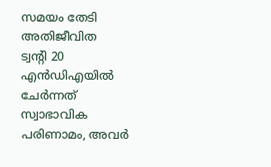സമയം തേടി അതിജീവിത
ട്വന്‍റി 20 എൻഡിഎയിൽ ചേര്‍ന്നത് സ്വാഭാവിക പരിണാമം, അവര്‍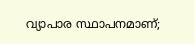വ്യാപാര സ്ഥാപനമാണ്;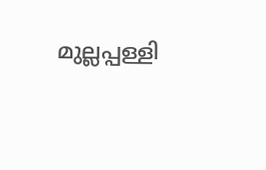മുല്ലപ്പള്ളി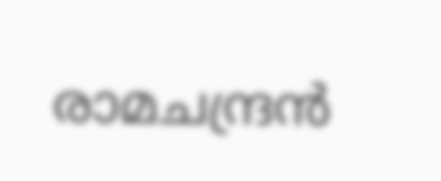രാമചന്ദ്രൻ